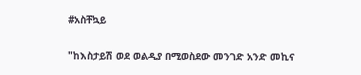#አስቸኳይ

"ከእስታይሽ ወደ ወልዲያ በሚወስደው መንገድ አንድ መኪና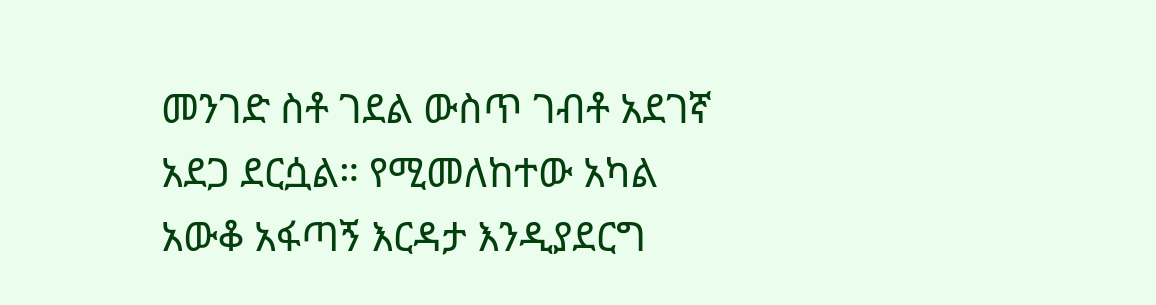መንገድ ስቶ ገደል ውስጥ ገብቶ አደገኛ አደጋ ደርሷል። የሚመለከተው አካል አውቆ አፋጣኝ እርዳታ እንዲያደርግ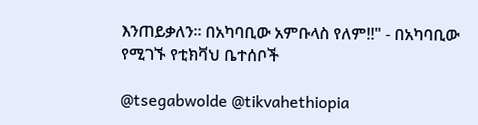እንጠይቃለን። በአካባቢው አምቡላስ የለም!!" - በአካባቢው የሚገኙ የቲክቫህ ቤተሰቦች

@tsegabwolde @tikvahethiopia